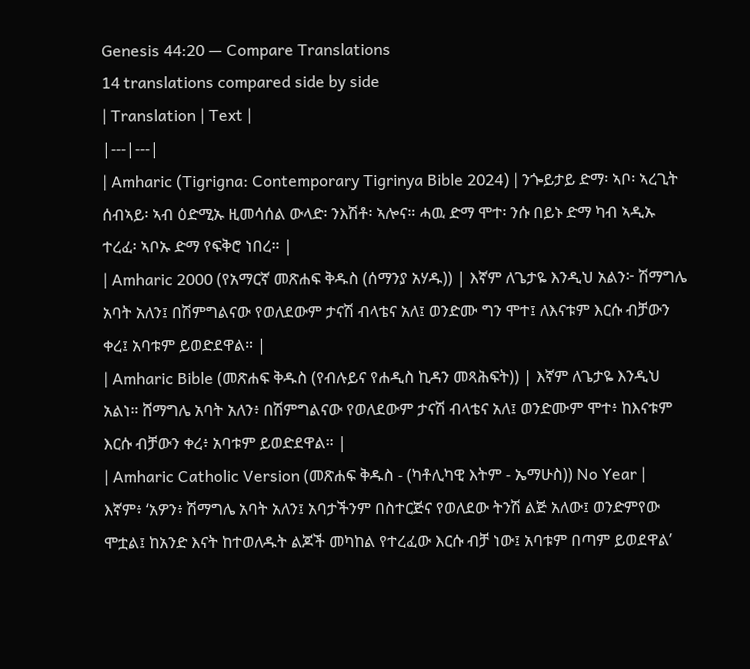Genesis 44:20 — Compare Translations
14 translations compared side by side
| Translation | Text |
|---|---|
| Amharic (Tigrigna: Contemporary Tigrinya Bible 2024) | ንጐይታይ ድማ፡ ኣቦ፡ ኣረጊት ሰብኣይ፡ ኣብ ዕድሚኡ ዚመሳሰል ውላድ፡ ንእሽቶ፡ ኣሎና። ሓዉ ድማ ሞተ፡ ንሱ በይኑ ድማ ካብ ኣዲኡ ተረፈ፡ ኣቦኡ ድማ የፍቅሮ ነበረ። |
| Amharic 2000 (የአማርኛ መጽሐፍ ቅዱስ (ሰማንያ አሃዱ)) | እኛም ለጌታዬ እንዲህ አልን፦ ሽማግሌ አባት አለን፤ በሽምግልናው የወለደውም ታናሽ ብላቴና አለ፤ ወንድሙ ግን ሞተ፤ ለእናቱም እርሱ ብቻውን ቀረ፤ አባቱም ይወድደዋል። |
| Amharic Bible (መጽሐፍ ቅዱስ (የብሉይና የሐዲስ ኪዳን መጻሕፍት)) | እኛም ለጌታዬ እንዲህ አልነ። ሸማግሌ አባት አለን፥ በሽምግልናው የወለደውም ታናሽ ብላቴና አለ፤ ወንድሙም ሞተ፥ ከእናቱም እርሱ ብቻውን ቀረ፥ አባቱም ይወድደዋል። |
| Amharic Catholic Version (መጽሐፍ ቅዱስ - (ካቶሊካዊ እትም - ኤማሁስ)) No Year | እኛም፥ ‘አዎን፥ ሽማግሌ አባት አለን፤ አባታችንም በስተርጅና የወለደው ትንሽ ልጅ አለው፤ ወንድምየው ሞቷል፤ ከአንድ እናት ከተወለዱት ልጆች መካከል የተረፈው እርሱ ብቻ ነው፤ አባቱም በጣም ይወደዋል’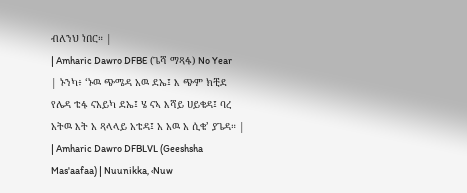ብለንህ ነበር። |
| Amharic Dawro DFBE (ጌሻ ማጻፋ) No Year | ኑንካ፥ ‘ኑዉ ጭሜዳ አዉ ደኤ፤ እ ጭም ክቺደ የሌዳ ቴፋ ናአይካ ደኤ፤ ሄ ናኣ እሻይ ሀይቄዳ፤ ባረ አትዉ እት አ ጻላላይ አቴዳ፤ አ አዉ አ ሲቄ’ ያጌዳ። |
| Amharic Dawro DFBLVL (Geeshsha Mas'aafaa) | Nuunikka, ‹Nuw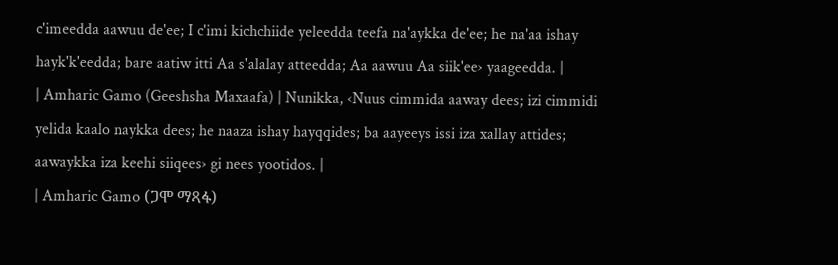c'imeedda aawuu de'ee; I c'imi kichchiide yeleedda teefa na'aykka de'ee; he na'aa ishay hayk'k'eedda; bare aatiw itti Aa s'alalay atteedda; Aa aawuu Aa siik'ee› yaageedda. |
| Amharic Gamo (Geeshsha Maxaafa) | Nunikka, ‹Nuus cimmida aaway dees; izi cimmidi yelida kaalo naykka dees; he naaza ishay hayqqides; ba aayeeys issi iza xallay attides; aawaykka iza keehi siiqees› gi nees yootidos. |
| Amharic Gamo (ጋሞ ማጻፋ)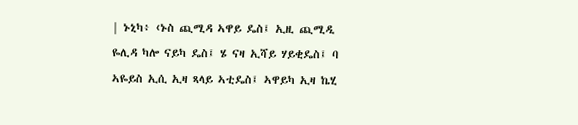| ኑኒካ፥ ‹ኑስ ጪሚዳ ኣዋይ ዴስ፤ ኢዚ ጪሚዲ ዬሊዳ ካሎ ናይካ ዴስ፤ ሄ ናዛ ኢሻይ ሃይቂዴስ፤ ባ ኣዬይስ ኢሲ ኢዛ ጻላይ ኣቲዴስ፤ ኣዋይካ ኢዛ ኬሂ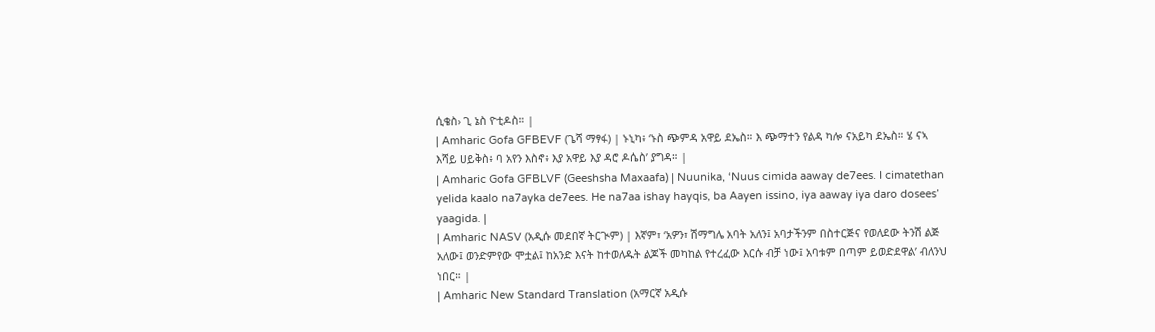ሲቄስ› ጊ ኔስ ዮቲዶስ። |
| Amharic Gofa GFBEVF (ጌሻ ማፃፋ) | ኑኒካ፥ ‘ኑስ ጭምዳ አዋይ ደኤስ። እ ጭማተን የልዳ ካሎ ናአይካ ደኤስ። ሄ ናኣ እሻይ ሀይቅስ፥ ባ አየን እስኖ፥ እያ አዋይ እያ ዳሮ ዶሴስ’ ያግዳ። |
| Amharic Gofa GFBLVF (Geeshsha Maxaafa) | Nuunika, ‘Nuus cimida aaway de7ees. I cimatethan yelida kaalo na7ayka de7ees. He na7aa ishay hayqis, ba Aayen issino, iya aaway iya daro dosees’ yaagida. |
| Amharic NASV (አዲሱ መደበኛ ትርጒም) | እኛም፣ ‘አዎን፣ ሽማግሌ አባት አለን፤ አባታችንም በስተርጅና የወለደው ትንሽ ልጅ አለው፤ ወንድምየው ሞቷል፤ ከአንድ እናት ከተወለዱት ልጆች መካከል የተረፈው እርሱ ብቻ ነው፤ አባቱም በጣም ይወድደዋል’ ብለንህ ነበር። |
| Amharic New Standard Translation (አማርኛ አዲሱ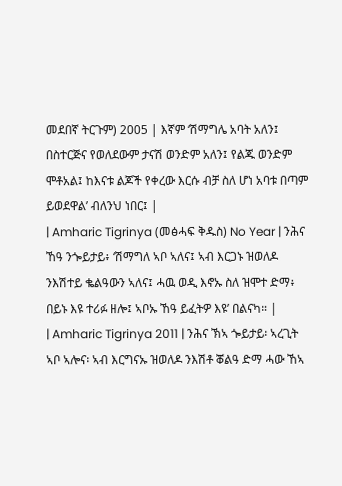መደበኛ ትርጉም) 2005 | እኛም ‘ሽማግሌ አባት አለን፤ በስተርጅና የወለደውም ታናሽ ወንድም አለን፤ የልጁ ወንድም ሞቶአል፤ ከእናቱ ልጆች የቀረው እርሱ ብቻ ስለ ሆነ አባቱ በጣም ይወደዋል’ ብለንህ ነበር፤ |
| Amharic Tigrinya (መፅሓፍ ቅዱስ) No Year | ንሕና ኸዓ ንጐይታይ፥ ‘ሽማግለ ኣቦ ኣለና፤ ኣብ እርጋኑ ዝወለዶ ንእሽተይ ቈልዓውን ኣለና፤ ሓዉ ወዲ እኖኡ ስለ ዝሞተ ድማ፥ በይኑ እዩ ተሪፉ ዘሎ፤ ኣቦኡ ኸዓ ይፈትዎ እዩ’ በልናካ። |
| Amharic Tigrinya 2011 | ንሕና ኽኣ ጐይታይ፡ ኣረጊት ኣቦ ኣሎና፡ ኣብ እርግናኡ ዝወለዶ ንእሽቶ ቖልዓ ድማ ሓው ኸኣ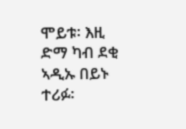ሞይቱ፡ እዚ ድማ ካብ ደቂ ኣዲኡ በይኑ ተሪፉ፡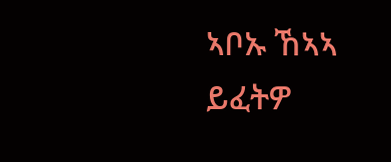ኣቦኡ ኸኣኣ ይፈትዎ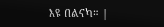እዩ በልናካ። |